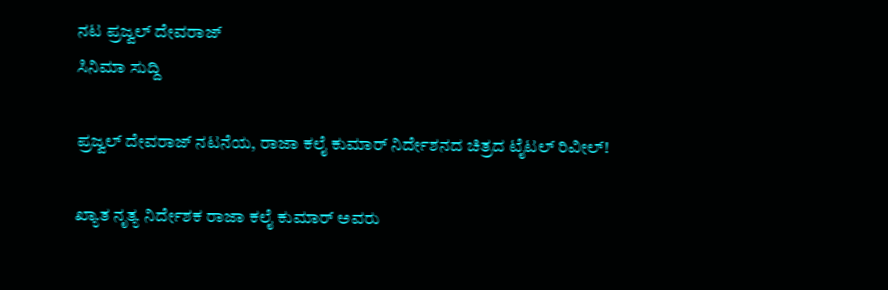ನಟ ಪ್ರಜ್ವಲ್ ದೇವರಾಜ್
ಸಿನಿಮಾ ಸುದ್ದಿ

ಪ್ರಜ್ವಲ್ ದೇವರಾಜ್ ನಟನೆಯ, ರಾಜಾ ಕಲೈ ಕುಮಾರ್ ನಿರ್ದೇಶನದ ಚಿತ್ರದ ಟೈಟಲ್ ರಿವೀಲ್!

ಖ್ಯಾತ ನೃತ್ಯ ನಿರ್ದೇಶಕ ರಾಜಾ ಕಲೈ ಕುಮಾರ್ ಅವರು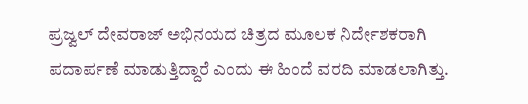ಪ್ರಜ್ವಲ್ ದೇವರಾಜ್ ಅಭಿನಯದ ಚಿತ್ರದ ಮೂಲಕ ನಿರ್ದೇಶಕರಾಗಿ ಪದಾರ್ಪಣೆ ಮಾಡುತ್ತಿದ್ದಾರೆ ಎಂದು ಈ ಹಿಂದೆ ವರದಿ ಮಾಡಲಾಗಿತ್ತು.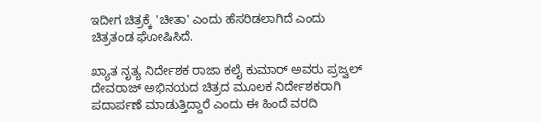ಇದೀಗ ಚಿತ್ರಕ್ಕೆ 'ಚೀತಾ' ಎಂದು ಹೆಸರಿಡಲಾಗಿದೆ ಎಂದು ಚಿತ್ರತಂಡ ಘೋಷಿಸಿದೆ.

ಖ್ಯಾತ ನೃತ್ಯ ನಿರ್ದೇಶಕ ರಾಜಾ ಕಲೈ ಕುಮಾರ್ ಅವರು ಪ್ರಜ್ವಲ್ ದೇವರಾಜ್ ಅಭಿನಯದ ಚಿತ್ರದ ಮೂಲಕ ನಿರ್ದೇಶಕರಾಗಿ ಪದಾರ್ಪಣೆ ಮಾಡುತ್ತಿದ್ದಾರೆ ಎಂದು ಈ ಹಿಂದೆ ವರದಿ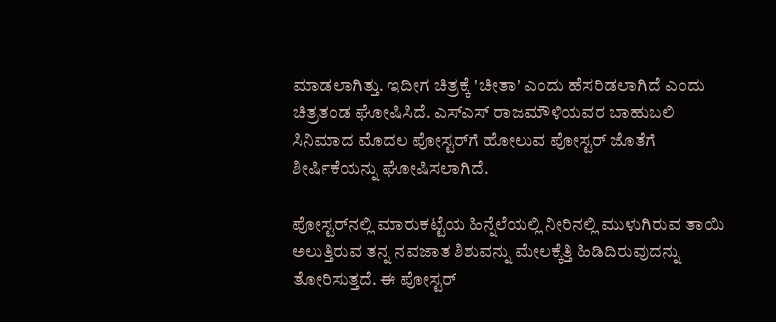ಮಾಡಲಾಗಿತ್ತು. ಇದೀಗ ಚಿತ್ರಕ್ಕೆ 'ಚೀತಾ' ಎಂದು ಹೆಸರಿಡಲಾಗಿದೆ ಎಂದು ಚಿತ್ರತಂಡ ಘೋಷಿಸಿದೆ. ಎಸ್ಎಸ್ ರಾಜಮೌಳಿಯವರ ಬಾಹುಬಲಿ ಸಿನಿಮಾದ ಮೊದಲ ಪೋಸ್ಟರ್‌ಗೆ ಹೋಲುವ ಪೋಸ್ಟರ್ ಜೊತೆಗೆ ಶೀರ್ಷಿಕೆಯನ್ನು ಘೋಷಿಸಲಾಗಿದೆ.

ಪೋಸ್ಟರ್‌ನಲ್ಲಿ ಮಾರುಕಟ್ಟೆಯ ಹಿನ್ನೆಲೆಯಲ್ಲಿ ನೀರಿನಲ್ಲಿ ಮುಳುಗಿರುವ ತಾಯಿ ಅಲುತ್ತಿರುವ ತನ್ನ ನವಜಾತ ಶಿಶುವನ್ನು ಮೇಲಕ್ಕೆತ್ತಿ ಹಿಡಿದಿರುವುದನ್ನು ತೋರಿಸುತ್ತದೆ. ಈ ಪೋಸ್ಟರ್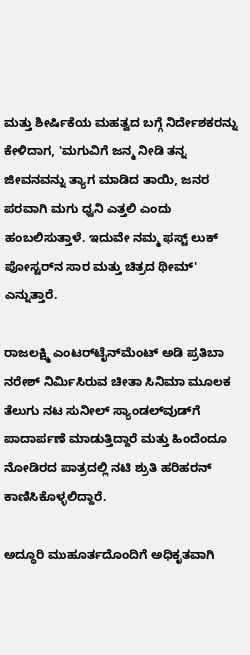ಮತ್ತು ಶೀರ್ಷಿಕೆಯ ಮಹತ್ವದ ಬಗ್ಗೆ ನಿರ್ದೇಶಕರನ್ನು ಕೇಳಿದಾಗ, 'ಮಗುವಿಗೆ ಜನ್ಮ ನೀಡಿ ತನ್ನ ಜೀವನವನ್ನು ತ್ಯಾಗ ಮಾಡಿದ ತಾಯಿ, ಜನರ ಪರವಾಗಿ ಮಗು ಧ್ವನಿ ಎತ್ತಲಿ ಎಂದು ಹಂಬಲಿಸುತ್ತಾಳೆ. ಇದುವೇ ನಮ್ಮ ಫಸ್ಟ್ ಲುಕ್ ಪೋಸ್ಟರ್‌ನ ಸಾರ ಮತ್ತು ಚಿತ್ರದ ಥೀಮ್' ಎನ್ನುತ್ತಾರೆ.

ರಾಜಲಕ್ಷ್ಮಿ ಎಂಟರ್‌ಟೈನ್‌ಮೆಂಟ್‌ ಅಡಿ ಪ್ರತಿಬಾ ನರೇಶ್ ನಿರ್ಮಿಸಿರುವ ಚೀತಾ ಸಿನಿಮಾ ಮೂಲಕ ತೆಲುಗು ನಟ ಸುನೀಲ್ ಸ್ಯಾಂಡಲ್‌ವುಡ್‌ಗೆ ಪಾದಾರ್ಪಣೆ ಮಾಡುತ್ತಿದ್ದಾರೆ ಮತ್ತು ಹಿಂದೆಂದೂ ನೋಡಿರದ ಪಾತ್ರದಲ್ಲಿ ನಟಿ ಶ್ರುತಿ ಹರಿಹರನ್ ಕಾಣಿಸಿಕೊಳ್ಳಲಿದ್ದಾರೆ.

ಅದ್ಧೂರಿ ಮುಹೂರ್ತದೊಂದಿಗೆ ಅಧಿಕೃತವಾಗಿ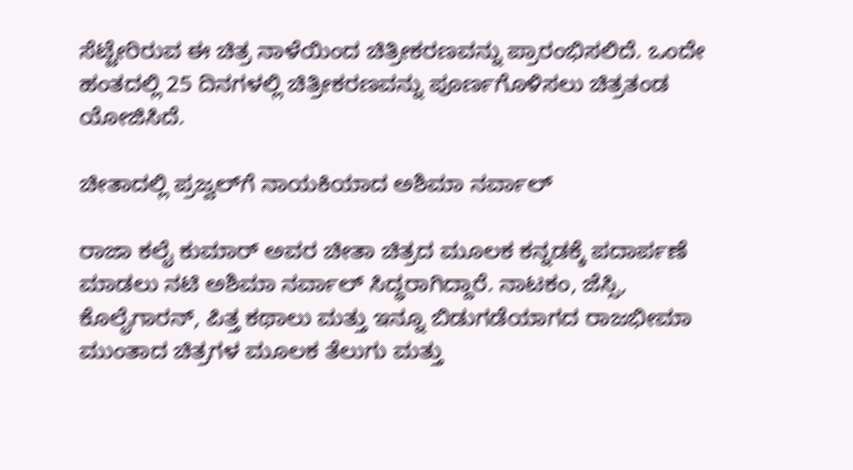ಸೆಟ್ಟೇರಿರುವ ಈ ಚಿತ್ರ ನಾಳೆಯಿಂದ ಚಿತ್ರೀಕರಣವನ್ನು ಪ್ರಾರಂಭಿಸಲಿದೆ. ಒಂದೇ ಹಂತದಲ್ಲಿ 25 ದಿನಗಳಲ್ಲಿ ಚಿತ್ರೀಕರಣವನ್ನು ಪೂರ್ಣಗೊಳಿಸಲು ಚಿತ್ರತಂಡ ಯೋಜಿಸಿದೆ.

ಚೀತಾದಲ್ಲಿ ಪ್ರಜ್ವಲ್‌ಗೆ ನಾಯಕಿಯಾದ ಅಶಿಮಾ ನರ್ವಾಲ್

ರಾಜಾ ಕಲೈ ಕುಮಾರ್ ಅವರ ಚೀತಾ ಚಿತ್ರದ ಮೂಲಕ ಕನ್ನಡಕ್ಕೆ ಪದಾರ್ಪಣೆ ಮಾಡಲು ನಟಿ ಅಶಿಮಾ ನರ್ವಾಲ್ ಸಿದ್ಧರಾಗಿದ್ದಾರೆ. ನಾಟಕಂ, ಜೆಸ್ಸಿ, ಕೊಲೈಗಾರನ್, ಪಿತ್ತ ಕಥಾಲು ಮತ್ತು ಇನ್ನೂ ಬಿಡುಗಡೆಯಾಗದ ರಾಜಭೀಮಾ ಮುಂತಾದ ಚಿತ್ರಗಳ ಮೂಲಕ ತೆಲುಗು ಮತ್ತು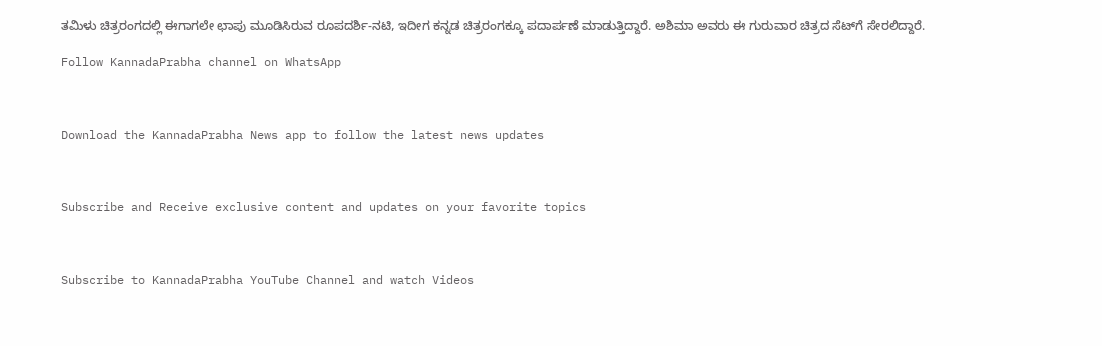ತಮಿಳು ಚಿತ್ರರಂಗದಲ್ಲಿ ಈಗಾಗಲೇ ಛಾಪು ಮೂಡಿಸಿರುವ ರೂಪದರ್ಶಿ-ನಟಿ, ಇದೀಗ ಕನ್ನಡ ಚಿತ್ರರಂಗಕ್ಕೂ ಪದಾರ್ಪಣೆ ಮಾಡುತ್ತಿದ್ದಾರೆ. ಅಶಿಮಾ ಅವರು ಈ ಗುರುವಾರ ಚಿತ್ರದ ಸೆಟ್‌ಗೆ ಸೇರಲಿದ್ದಾರೆ.

Follow KannadaPrabha channel on WhatsApp



Download the KannadaPrabha News app to follow the latest news updates



Subscribe and Receive exclusive content and updates on your favorite topics



Subscribe to KannadaPrabha YouTube Channel and watch Videos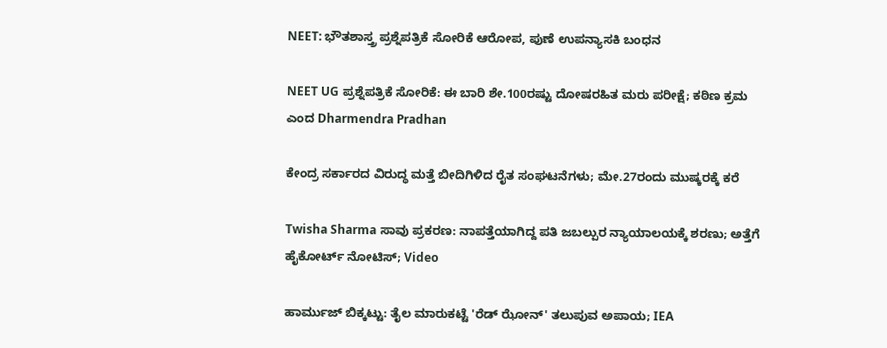NEET: ಭೌತಶಾಸ್ತ್ರ ಪ್ರಶ್ನೆಪತ್ರಿಕೆ ಸೋರಿಕೆ ಆರೋಪ, ಪುಣೆ ಉಪನ್ಯಾಸಕಿ ಬಂಧನ

NEET UG ಪ್ರಶ್ನೆಪತ್ರಿಕೆ ಸೋರಿಕೆ: ಈ ಬಾರಿ ಶೇ.100ರಷ್ಟು ದೋಷರಹಿತ ಮರು ಪರೀಕ್ಷೆ; ಕಠಿಣ ಕ್ರಮ ಎಂದ Dharmendra Pradhan

ಕೇಂದ್ರ ಸರ್ಕಾರದ ವಿರುದ್ಧ ಮತ್ತೆ ಬೀದಿಗಿಳಿದ ರೈತ ಸಂಘಟನೆಗಳು; ಮೇ.27ರಂದು ಮುಷ್ಕರಕ್ಕೆ ಕರೆ

Twisha Sharma ಸಾವು ಪ್ರಕರಣ: ನಾಪತ್ತೆಯಾಗಿದ್ದ ಪತಿ ಜಬಲ್ಪುರ ನ್ಯಾಯಾಲಯಕ್ಕೆ ಶರಣು; ಅತ್ತೆಗೆ ಹೈಕೋರ್ಟ್ ನೋಟಿಸ್; Video

ಹಾರ್ಮುಜ್ ಬಿಕ್ಕಟ್ಟು: ತೈಲ ಮಾರುಕಟ್ಟೆ 'ರೆಡ್ ಝೋನ್' ತಲುಪುವ ಅಪಾಯ; IEA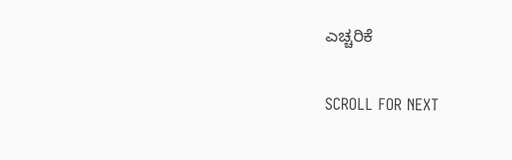ಎಚ್ಚರಿಕೆ

SCROLL FOR NEXT